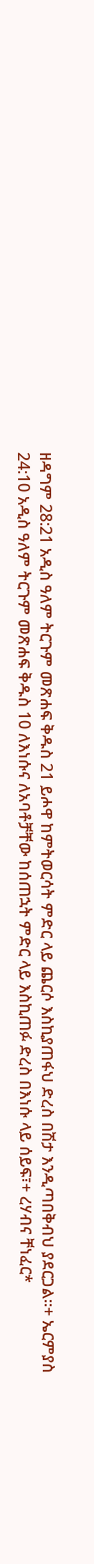ዘዳግም 28:21 አዲስ ዓለም ትርጉም መጽሐፍ ቅዱስ 21 ይሖዋ ከምትወርሳት ምድር ላይ ጨርሶ እስኪያጠፋህ ድረስ በሽታ እንዲጣበቅብህ ያደርጋል።+ ኤርምያስ 24:10 አዲስ ዓለም ትርጉም መጽሐፍ ቅዱስ 10 ለእነሱና ለአባቶቻቸው ከሰጠኋት ምድር ላይ እስኪጠፉ ድረስ በእነሱ ላይ ሰይፍ፣+ ረሃብና ቸነፈር*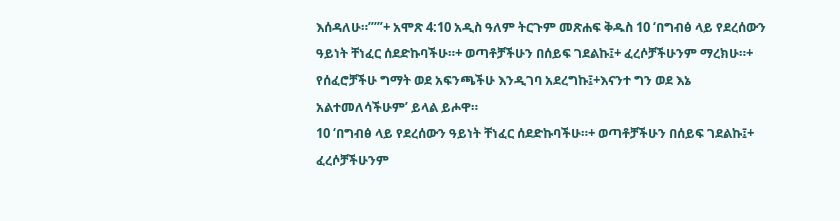እሰዳለሁ።”’”+ አሞጽ 4:10 አዲስ ዓለም ትርጉም መጽሐፍ ቅዱስ 10 ‘በግብፅ ላይ የደረሰውን ዓይነት ቸነፈር ሰደድኩባችሁ።+ ወጣቶቻችሁን በሰይፍ ገደልኩ፤+ ፈረሶቻችሁንም ማረክሁ።+ የሰፈሮቻችሁ ግማት ወደ አፍንጫችሁ እንዲገባ አደረግኩ፤+እናንተ ግን ወደ እኔ አልተመለሳችሁም’ ይላል ይሖዋ።
10 ‘በግብፅ ላይ የደረሰውን ዓይነት ቸነፈር ሰደድኩባችሁ።+ ወጣቶቻችሁን በሰይፍ ገደልኩ፤+ ፈረሶቻችሁንም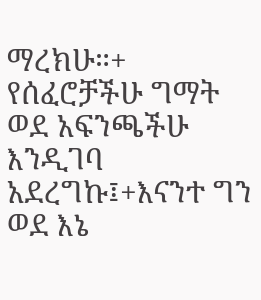ማረክሁ።+ የሰፈሮቻችሁ ግማት ወደ አፍንጫችሁ እንዲገባ አደረግኩ፤+እናንተ ግን ወደ እኔ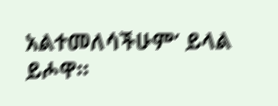አልተመለሳችሁም’ ይላል ይሖዋ።